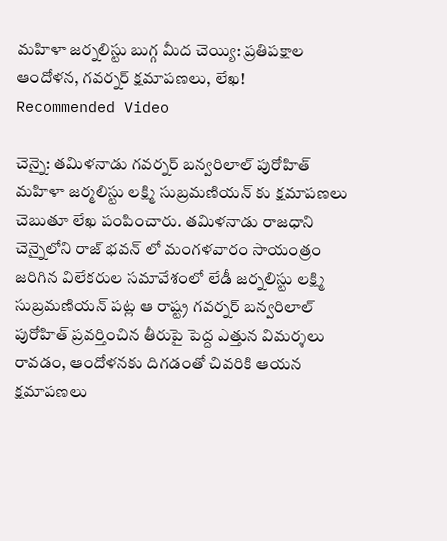మహిళా జర్నలిస్టు బుగ్గ మీద చెయ్యి: ప్రతిపక్షాల ఆందోళన, గవర్నర్ క్షమాపణలు, లేఖ!
Recommended Video

చెన్నై: తమిళనాడు గవర్నర్ బన్వరిలాల్ పురోహిత్ మహిళా జర్మలిస్టు లక్ష్మి సుబ్రమణియన్ కు క్షమాపణలు చెబుతూ లేఖ పంపించారు. తమిళనాడు రాజధాని చెన్నైలోని రాజ్ భవన్ లో మంగళవారం సాయంత్రం జరిగిన విలేకరుల సమావేశంలో లేడీ జర్నలిస్టు లక్ష్మి సుబ్రమణియన్ పట్ల ఆ రాష్ట్ర గవర్నర్ బన్వరిలాల్ పురోహిత్ ప్రవర్తించిన తీరుపై పెద్ద ఎత్తున విమర్శలు రావడం, ఆందోళనకు దిగడంతో చివరికి ఆయన క్షమాపణలు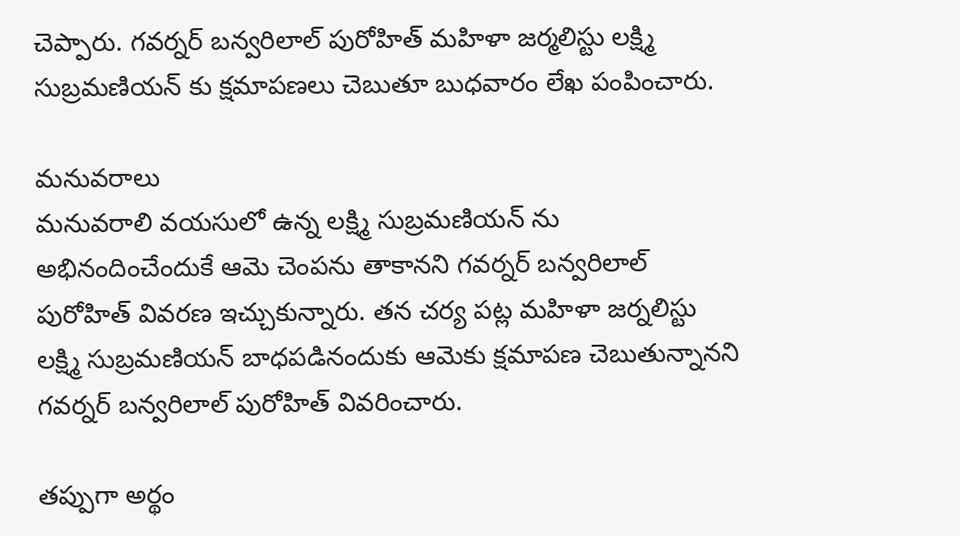చెప్పారు. గవర్నర్ బన్వరిలాల్ పురోహిత్ మహిళా జర్మలిస్టు లక్ష్మి సుబ్రమణియన్ కు క్షమాపణలు చెబుతూ బుధవారం లేఖ పంపించారు.

మనువరాలు
మనువరాలి వయసులో ఉన్న లక్ష్మి సుబ్రమణియన్ ను అభినందించేందుకే ఆమె చెంపను తాకానని గవర్నర్ బన్వరిలాల్ పురోహిత్ వివరణ ఇచ్చుకున్నారు. తన చర్య పట్ల మహిళా జర్నలిస్టు లక్ష్మి సుబ్రమణియన్ బాధపడినందుకు ఆమెకు క్షమాపణ చెబుతున్నానని గవర్నర్ బన్వరిలాల్ పురోహిత్ వివరించారు.

తప్పుగా అర్థం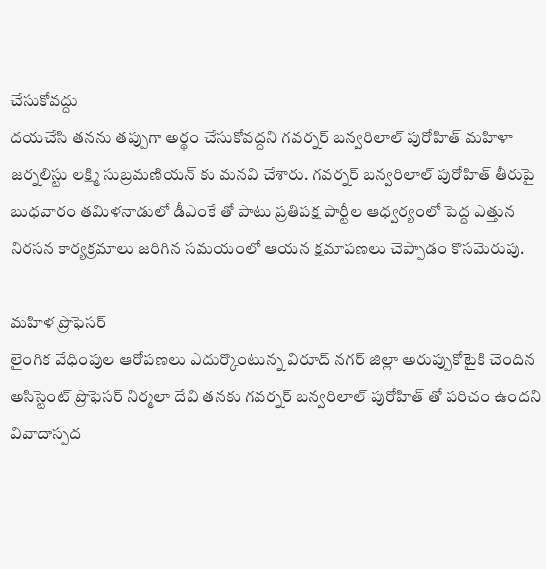చేసుకోవద్దు
దయచేసి తనను తప్పుగా అర్థం చేసుకోవద్దని గవర్నర్ బన్వరిలాల్ పురోహిత్ మహిళా జర్నలిస్టు లక్ష్మి సుబ్రమణియన్ కు మనవి చేశారు. గవర్నర్ బన్వరిలాల్ పురోహిత్ తీరుపై బుధవారం తమిళనాడులో డీఎంకే తో పాటు ప్రతిపక్ష పార్టీల ఆధ్వర్యంలో పెద్ద ఎత్తున నిరసన కార్యక్రమాలు జరిగిన సమయంలో ఆయన క్షమాపణలు చెప్పాడం కొసమెరుపు.

మహిళ ప్రొఫెసర్
లైంగిక వేధింపుల ఆరోపణలు ఎదుర్కొంటున్న విరూద్ నగర్ జిల్లా అరుప్పుకోటైకి చెందిన అసిస్టెంట్ ప్రొఫెసర్ నిర్మలా దేవి తనకు గవర్నర్ బన్వరిలాల్ పురోహిత్ తో పరిచం ఉందని వివాదాస్పద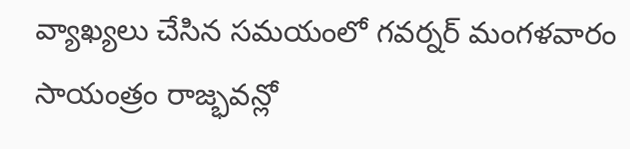వ్యాఖ్యలు చేసిన సమయంలో గవర్నర్ మంగళవారం సాయంత్రం రాజ్భవన్లో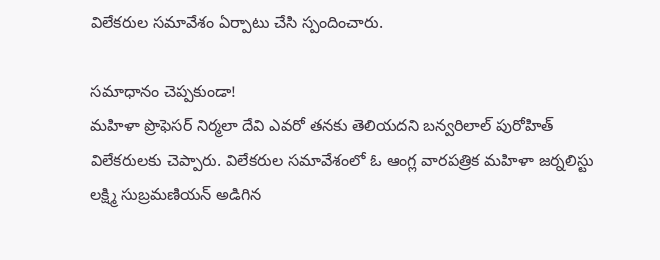విలేకరుల సమావేశం ఏర్పాటు చేసి స్పందించారు.

సమాధానం చెప్పకుండా!
మహిళా ప్రొఫెసర్ నిర్మలా దేవి ఎవరో తనకు తెలియదని బన్వరిలాల్ పురోహిత్ విలేకరులకు చెప్పారు. విలేకరుల సమావేశంలో ఓ ఆంగ్ల వారపత్రిక మహిళా జర్నలిస్టు లక్ష్మి సుబ్రమణియన్ అడిగిన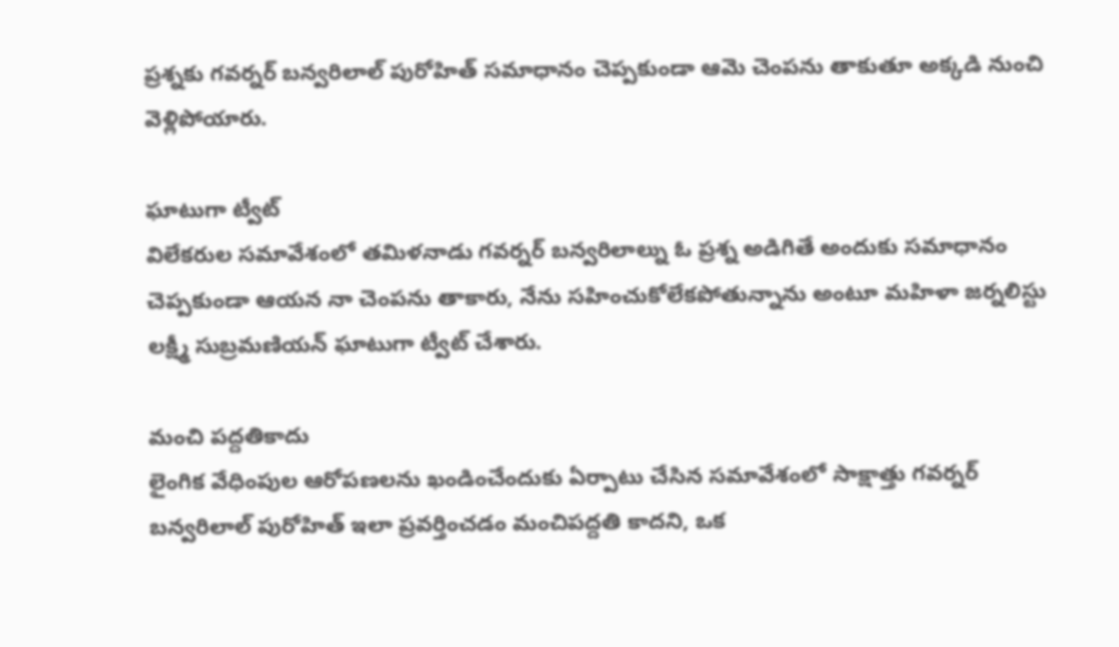ప్రశ్నకు గవర్నర్ బన్వరిలాల్ పురోహిత్ సమాధానం చెప్పకుండా ఆమె చెంపను తాకుతూ అక్కడి నుంచి వెళ్లిపోయారు.

ఘాటుగా ట్వీట్
విలేకరుల సమావేశంలో తమిళనాడు గవర్నర్ బన్వరిలాల్ను ఓ ప్రశ్న అడిగితే అందుకు సమాధానం చెప్పకుండా ఆయన నా చెంపను తాకారు, నేను సహించుకోలేకపోతున్నాను అంటూ మహిళా జర్నలిస్టు లక్ష్మీ సుబ్రమణియన్ ఘాటుగా ట్వీట్ చేశారు.

మంచి పద్దతికాదు
లైంగిక వేధింపుల ఆరోపణలను ఖండించేందుకు ఏర్పాటు చేసిన సమావేశంలో సాక్షాత్తు గవర్నర్ బన్వరిలాల్ పురోహిత్ ఇలా ప్రవర్తించడం మంచిపద్దతి కాదని, ఒక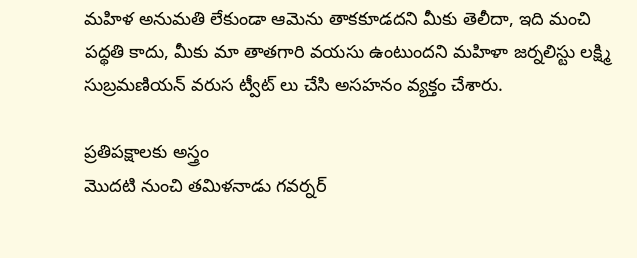మహిళ అనుమతి లేకుండా ఆమెను తాకకూడదని మీకు తెలీదా, ఇది మంచి పద్థతి కాదు, మీకు మా తాతగారి వయసు ఉంటుందని మహిళా జర్నలిస్టు లక్ష్మి సుబ్రమణియన్ వరుస ట్వీట్ లు చేసి అసహనం వ్యక్తం చేశారు.

ప్రతిపక్షాలకు అస్త్రం
మొదటి నుంచి తమిళనాడు గవర్నర్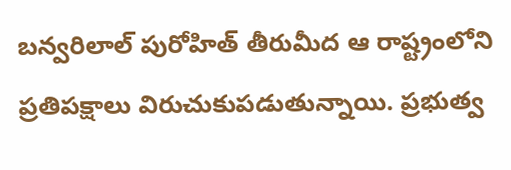బన్వరిలాల్ పురోహిత్ తీరుమీద ఆ రాష్ట్రంలోని ప్రతిపక్షాలు విరుచుకుపడుతున్నాయి. ప్రభుత్వ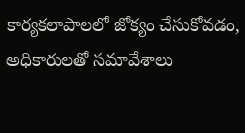కార్యకలాపాలలో జోక్యం చేసుకోవడం, అధికారులతో సమావేశాలు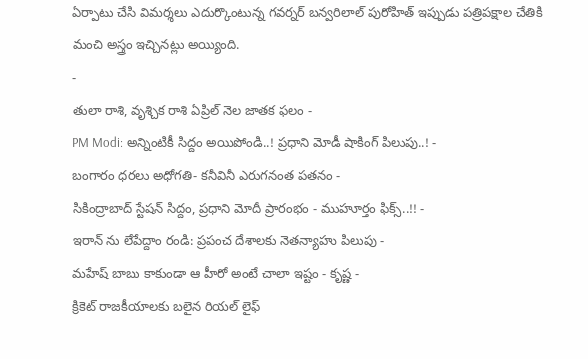ఏర్పాటు చేసి విమర్శలు ఎదుర్కొంటున్న గవర్నర్ బన్వరిలాల్ పురోహిత్ ఇప్పుడు పత్రిపక్షాల చేతికి మంచి అస్త్రం ఇచ్చినట్లు అయ్యింది.
-
తులా రాశి, వృశ్చిక రాశి ఏప్రిల్ నెల జాతక ఫలం -
PM Modi: అన్నింటికీ సిద్దం అయిపోండి..! ప్రధాని మోడీ షాకింగ్ పిలుపు..! -
బంగారం ధరలు అధోగతి- కనీవినీ ఎరుగనంత పతనం -
సికింద్రాబాద్ స్టేషన్ సిద్దం, ప్రధాని మోదీ ప్రారంభం - ముహూర్తం ఫిక్స్..!! -
ఇరాన్ ను లేపేద్దాం రండి: ప్రపంచ దేశాలకు నెతన్యాహు పిలుపు -
మహేష్ బాబు కాకుండా ఆ హీరో అంటే చాలా ఇష్టం - కృష్ణ -
క్రికెట్ రాజకీయాలకు బలైన రియల్ లైఫ్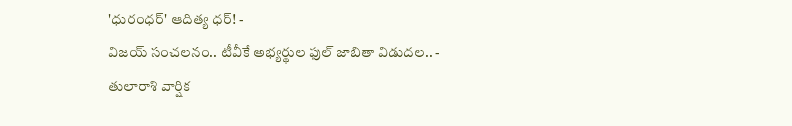'ధురంధర్' ఆదిత్య ధర్! -
విజయ్ సంచలనం.. టీవీకే అభ్యర్థుల ఫుల్ జాబితా విడుదల.. -
తులారాశి వార్షిక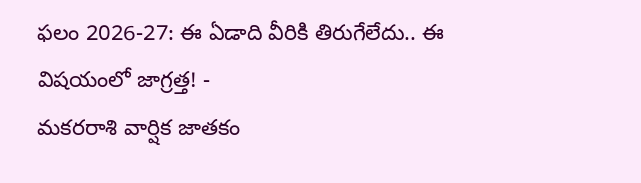ఫలం 2026-27: ఈ ఏడాది వీరికి తిరుగేలేదు.. ఈ విషయంలో జాగ్రత్త! -
మకరరాశి వార్షిక జాతకం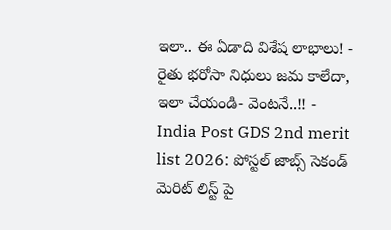ఇలా.. ఈ ఏడాది విశేష లాభాలు! -
రైతు భరోసా నిధులు జమ కాలేదా, ఇలా చేయండి- వెంటనే..!! -
India Post GDS 2nd merit list 2026: పోస్టల్ జాబ్స్ సెకండ్ మెరిట్ లిస్ట్ పై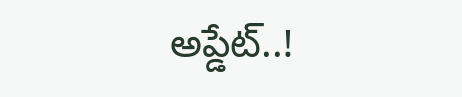అప్డేట్..!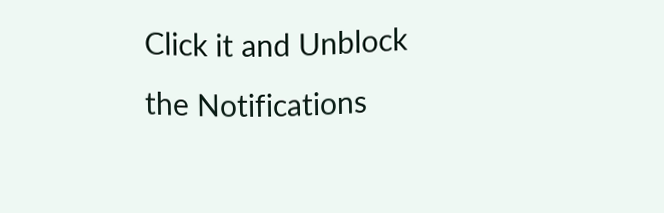Click it and Unblock the Notifications